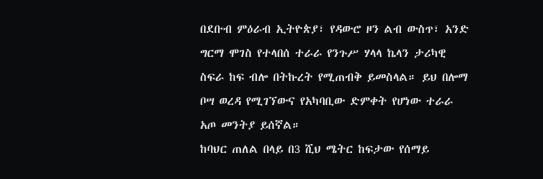በደቡብ ምዕራብ ኢትዮጵያ፣ የዳውሮ ዞን ልብ ውስጥ፣ አንድ ግርማ ሞገስ የተላበሰ ተራራ የንጉሥ ሃላላ ኬላን ታሪካዊ ስፍራ ከፍ ብሎ በትኩረት የሚጠብቅ ይመስላል። ይህ በሎማ ቦሣ ወረዳ የሚገኘውና የአካባቢው ድምቀት የሆነው ተራራ አጦ መንትያ ይሰኛል።
ከባህር ጠለል በላይ በ3 ሺህ ሜትር ከፍታው የሰማይ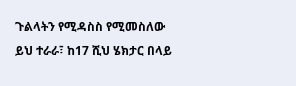ጉልላትን የሚዳስስ የሚመስለው ይህ ተራራ፣ ከ17 ሺህ ሄክታር በላይ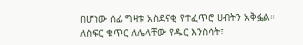በሆነው ሰፊ ግዛቱ አስደናቂ የተፈጥሮ ሀብትን አቅፏል።
ለስፍር ቁጥር ለሌላቸው የዱር እንስሳት፣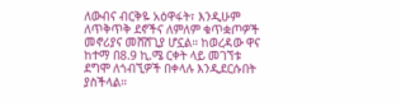ለውብና ብርቅዬ አዕዋፋት፣ እንዲሁም ለጥቅጥቅ ደኖችና ለምለም ቁጥቋጦዎች መኖሪያና መሸሸጊያ ሆኗል። ከወረዳው ዋና ከተማ በ8.9 ኪ.ሜ ርቀት ላይ መገኘቱ ደግሞ ለጎብኚዎች በቀላሉ እንዲደርሱበት ያስችላል።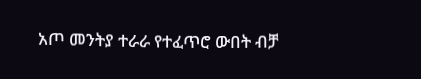አጦ መንትያ ተራራ የተፈጥሮ ውበት ብቻ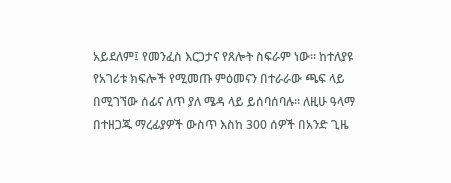አይደለም፤ የመንፈስ እርጋታና የጸሎት ስፍራም ነው። ከተለያዩ የአገሪቱ ክፍሎች የሚመጡ ምዕመናን በተራራው ጫፍ ላይ በሚገኘው ሰፊና ለጥ ያለ ሜዳ ላይ ይሰባሰባሉ። ለዚሁ ዓላማ በተዘጋጁ ማረፊያዎች ውስጥ እስከ 300 ሰዎች በአንድ ጊዜ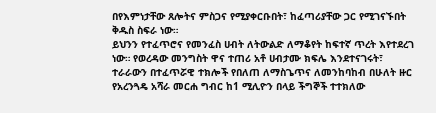በየእምነታቸው ጸሎትና ምስጋና የሚያቀርቡበት፣ ከፈጣሪያቸው ጋር የሚገናኙበት ቅዱስ ስፍራ ነው።
ይህንን የተፈጥሮና የመንፈስ ሀብት ለትውልድ ለማቆየት ከፍተኛ ጥረት እየተደረገ ነው። የወረዳው መንግስት ዋና ተጠሪ አቶ ሀብታሙ ክፍሌ እንደተናገሩት፣ ተራራውን በተፈጥሯዊ ተክሎች የበለጠ ለማስጌጥና ለመንከባከብ በሁለት ዙር የአረንጓዴ አሻራ መርሐ ግብር ከ1 ሚሊዮን በላይ ችግኞች ተተክለው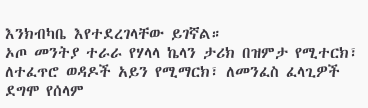እንክብካቤ እየተደረገላቸው ይገኛል።
ኦጦ መንትያ ተራራ የሃላላ ኬላን ታሪክ በዝምታ የሚተርክ፣ ለተፈጥሮ ወዳዶች አይን የሚማርክ፣ ለመንፈስ ፈላጊዎች ደግሞ የሰላም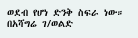ወደብ የሆነ ድንቅ ስፍራ ነው።
በአሻግሬ ገ/ወልድ